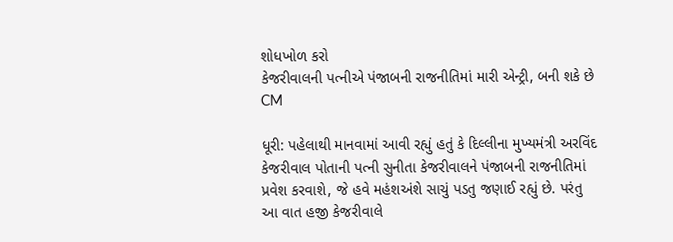શોધખોળ કરો
કેજરીવાલની પત્નીએ પંજાબની રાજનીતિમાં મારી એન્ટ્રી, બની શકે છે CM

ધૂરી: પહેલાથી માનવામાં આવી રહ્યું હતું કે દિલ્લીના મુખ્યમંત્રી અરવિંદ કેજરીવાલ પોતાની પત્ની સુનીતા કેજરીવાલને પંજાબની રાજનીતિમાં પ્રવેશ કરવાશે, જે હવે મહંશઅંશે સાચું પડતુ જણાઈ રહ્યું છે. પરંતુ આ વાત હજી કેજરીવાલે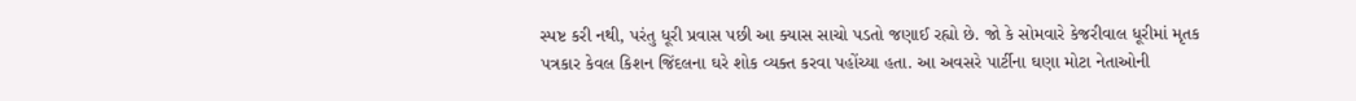સ્પષ્ટ કરી નથી, પરંતુ ધૂરી પ્રવાસ પછી આ ક્યાસ સાચો પડતો જણાઈ રહ્યો છે. જો કે સોમવારે કેજરીવાલ ધૂરીમાં મૃતક પત્રકાર કેવલ કિશન જિંદલના ઘરે શોક વ્યક્ત કરવા પહોંચ્યા હતા. આ અવસરે પાર્ટીના ઘણા મોટા નેતાઓની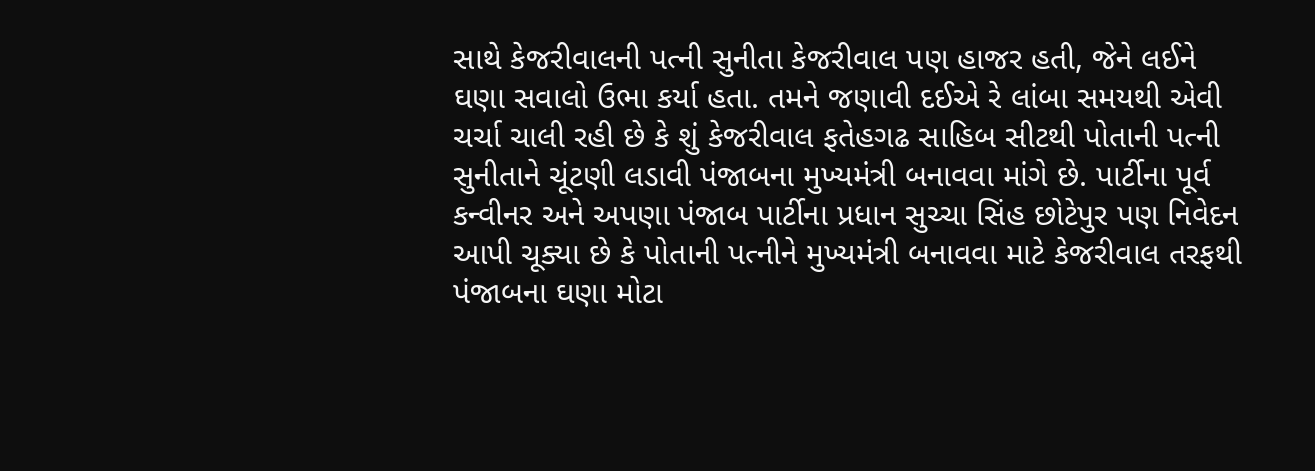સાથે કેજરીવાલની પત્ની સુનીતા કેજરીવાલ પણ હાજર હતી, જેને લઈને ઘણા સવાલો ઉભા કર્યા હતા. તમને જણાવી દઈએ રે લાંબા સમયથી એવી ચર્ચા ચાલી રહી છે કે શું કેજરીવાલ ફતેહગઢ સાહિબ સીટથી પોતાની પત્ની સુનીતાને ચૂંટણી લડાવી પંજાબના મુખ્યમંત્રી બનાવવા માંગે છે. પાર્ટીના પૂર્વ કન્વીનર અને અપણા પંજાબ પાર્ટીના પ્રધાન સુચ્ચા સિંહ છોટેપુર પણ નિવેદન આપી ચૂક્યા છે કે પોતાની પત્નીને મુખ્યમંત્રી બનાવવા માટે કેજરીવાલ તરફથી પંજાબના ઘણા મોટા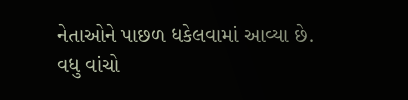નેતાઓને પાછળ ધકેલવામાં આવ્યા છે.
વધુ વાંચો